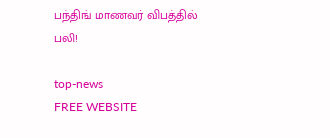பந்திங் மாணவர் விபத்தில் பலி!

top-news
FREE WEBSITE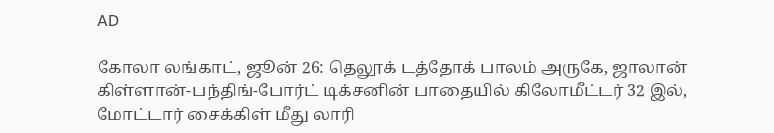AD

கோலா லங்காட், ஜூன் 26: தெலூக் டத்தோக் பாலம் அருகே, ஜாலான் கிள்ளான்-பந்திங்-போர்ட் டிக்சனின் பாதையில் கிலோமீட்டர் 32 இல், மோட்டார் சைக்கிள் மீது லாரி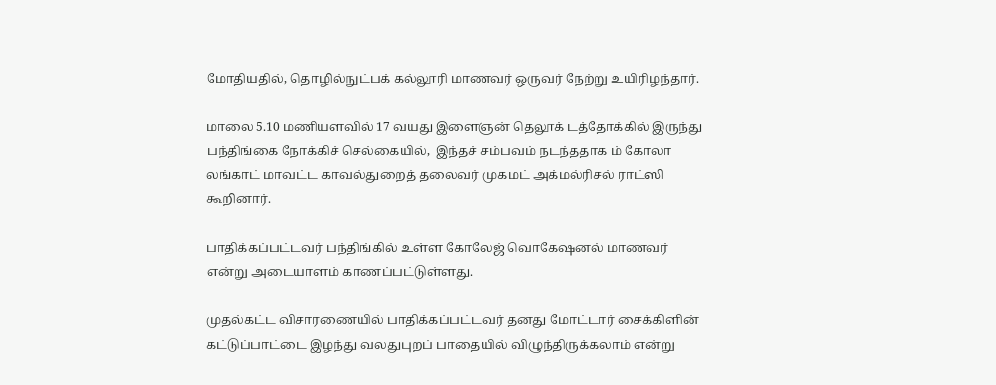மோதியதில், தொழில்நுட்பக் கல்லூரி மாணவர் ஒருவர் நேற்று உயிரிழந்தார்.

மாலை 5.10 மணியளவில் 17 வயது இளைஞன் தெலூக் டத்தோக்கில் இருந்து பந்திங்கை நோக்கிச் செல்கையில்,  இந்தச் சம்பவம் நடந்ததாக ம் கோலா லங்காட் மாவட்ட காவல்துறைத் தலைவர் முகமட் அக்மல்ரிசல் ராட்ஸி கூறினார்.

பாதிக்கப்பட்டவர் பந்திங்கில் உள்ள கோலேஜ் வொகேஷனல் மாணவர் என்று அடையாளம் காணப்பட்டுள்ளது.

முதல்கட்ட விசாரணையில் பாதிக்கப்பட்டவர் தனது மோட்டார் சைக்கிளின் கட்டுப்பாட்டை இழந்து வலதுபுறப் பாதையில் விழுந்திருக்கலாம் என்று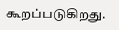கூறப்படுகிறது.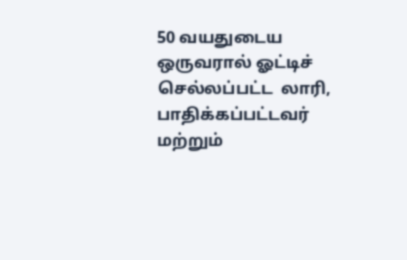50 வயதுடைய ஒருவரால் ஓட்டிச் செல்லப்பட்ட  லாரி, பாதிக்கப்பட்டவர் மற்றும்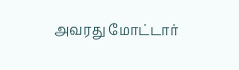அவரது மோட்டார்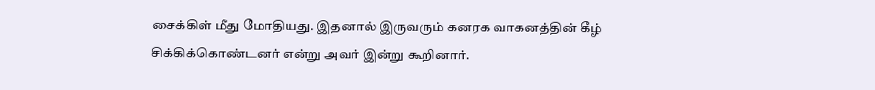சைக்கிள் மீது மோதியது. இதனால் இருவரும் கனரக வாகனத்தின் கீழ் சிக்கிக்கொண்டனர் என்று அவர் இன்று கூறினார்.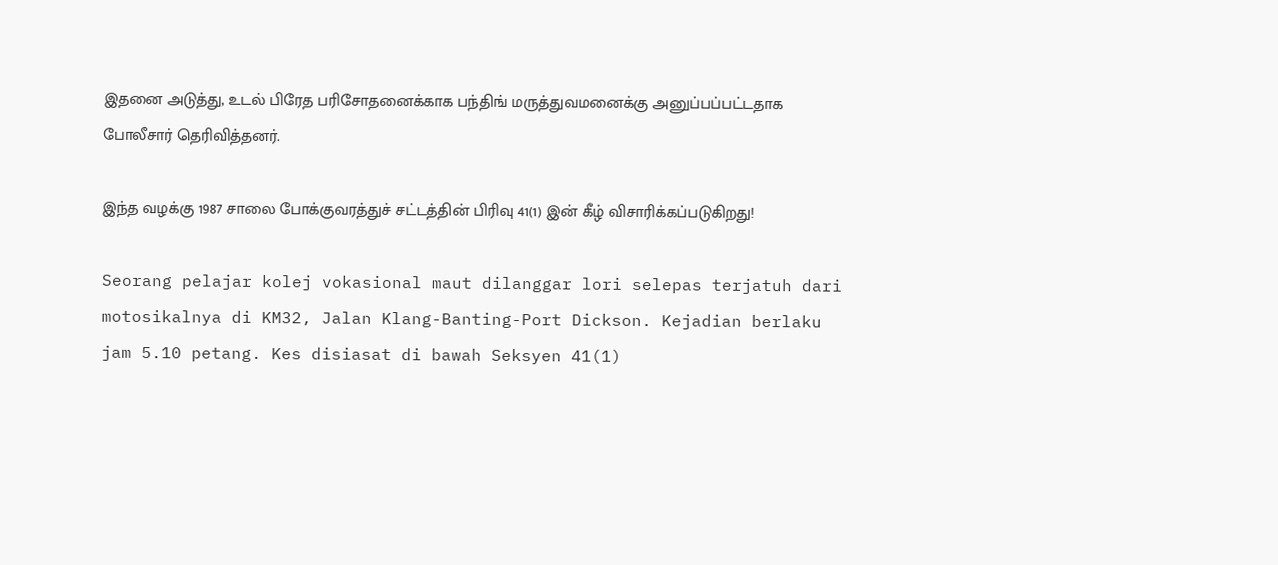இதனை அடுத்து, உடல் பிரேத பரிசோதனைக்காக பந்திங் மருத்துவமனைக்கு அனுப்பப்பட்டதாக போலீசார் தெரிவித்தனர்.

இந்த வழக்கு 1987 சாலை போக்குவரத்துச் சட்டத்தின் பிரிவு 41(1) இன் கீழ் விசாரிக்கப்படுகிறது!

Seorang pelajar kolej vokasional maut dilanggar lori selepas terjatuh dari motosikalnya di KM32, Jalan Klang-Banting-Port Dickson. Kejadian berlaku jam 5.10 petang. Kes disiasat di bawah Seksyen 41(1)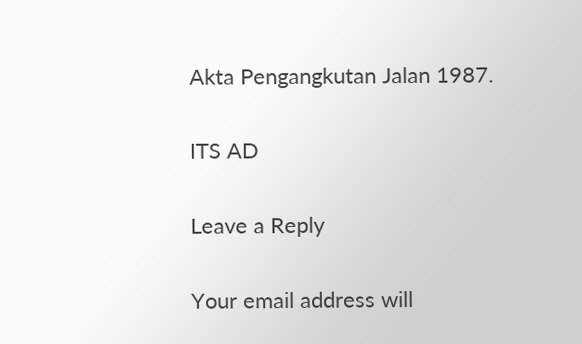Akta Pengangkutan Jalan 1987.

ITS AD

Leave a Reply

Your email address will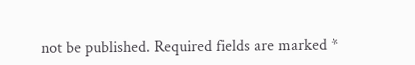not be published. Required fields are marked *